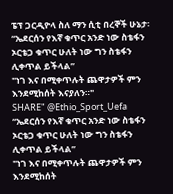ፔፕ ጋርዲዮላ ስለ ማን ሲቲ በረኞች ሁኔታ፡
“ኤደርሰን የእኛ ቁጥር አንድ ነው ስቴፋን ኦርቴጋ ቁጥር ሁለት ነው ግን ስቴፋን ሊቀጥል ይችላል”
"ነገ እና በሚቀጥሉት ጨዋታዎች ምን እንደሚከሰት እናያለን።"
SHARE" @Ethio_Sport_Uefa
“ኤደርሰን የእኛ ቁጥር አንድ ነው ስቴፋን ኦርቴጋ ቁጥር ሁለት ነው ግን ስቴፋን ሊቀጥል ይችላል”
"ነገ እና በሚቀጥሉት ጨዋታዎች ምን እንደሚከሰት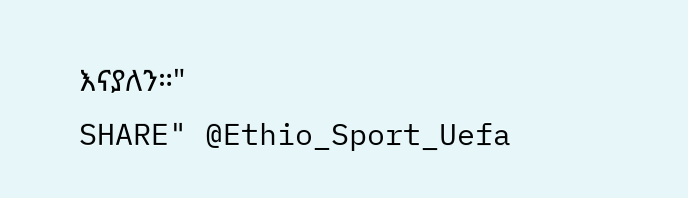እናያለን።"
SHARE" @Ethio_Sport_Uefa